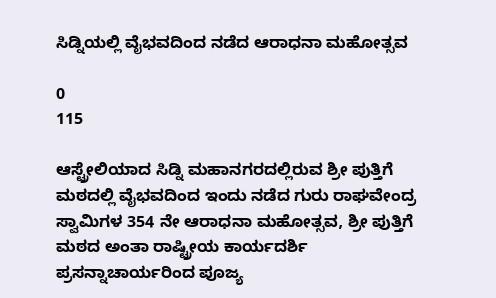ಸಿಡ್ನಿಯಲ್ಲಿ ವೈಭವದಿಂದ ನಡೆದ ಆರಾಧನಾ ಮಹೋತ್ಸವ

0
115

ಆಸ್ಟ್ರೇಲಿಯಾದ ಸಿಡ್ನಿ ಮಹಾನಗರದಲ್ಲಿರುವ ಶ್ರೀ ಪುತ್ತಿಗೆ ಮಠದಲ್ಲಿ ವೈಭವದಿಂದ ಇಂದು ನಡೆದ ಗುರು ರಾಘವೇಂದ್ರ ಸ್ವಾಮಿಗಳ 354 ನೇ ಆರಾಧನಾ ಮಹೋತ್ಸವ, ಶ್ರೀ ಪುತ್ತಿಗೆ ಮಠದ ಅಂತಾ ರಾಷ್ಟ್ರೀಯ ಕಾರ್ಯದರ್ಶಿ ಪ್ರಸನ್ನಾಚಾರ್ಯರಿಂದ ಪೂಜ್ಯ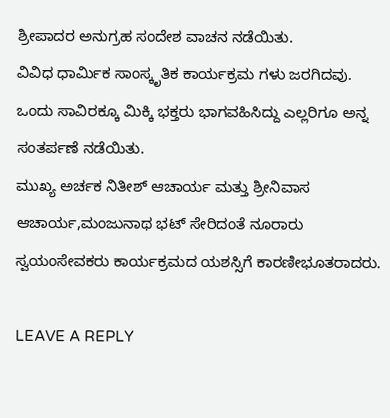ಶ್ರೀಪಾದರ ಅನುಗ್ರಹ ಸಂದೇಶ ವಾಚನ ನಡೆಯಿತು.
ವಿವಿಧ ಧಾರ್ಮಿಕ ಸಾಂಸ್ಕೃತಿಕ ಕಾರ್ಯಕ್ರಮ ಗಳು ಜರಗಿದವು.
ಒಂದು ಸಾವಿರಕ್ಕೂ ಮಿಕ್ಕಿ ಭಕ್ತರು ಭಾಗವಹಿಸಿದ್ದು ಎಲ್ಲರಿಗೂ ಅನ್ನ ಸಂತರ್ಪಣೆ ನಡೆಯಿತು.
ಮುಖ್ಯ ಅರ್ಚಕ ನಿತೀಶ್ ಆಚಾರ್ಯ ಮತ್ತು ಶ್ರೀನಿವಾಸ ಆಚಾರ್ಯ,ಮಂಜುನಾಥ ಭಟ್ ಸೇರಿದಂತೆ ನೂರಾರು ಸ್ವಯಂಸೇವಕರು ಕಾರ್ಯಕ್ರಮದ ಯಶಸ್ಸಿಗೆ ಕಾರಣೀಭೂತರಾದರು.

LEAVE A REPLY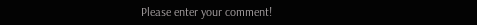Please enter your comment!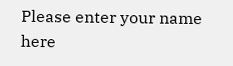Please enter your name here